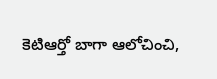కెటిఆర్తో బాగా ఆలోచించి,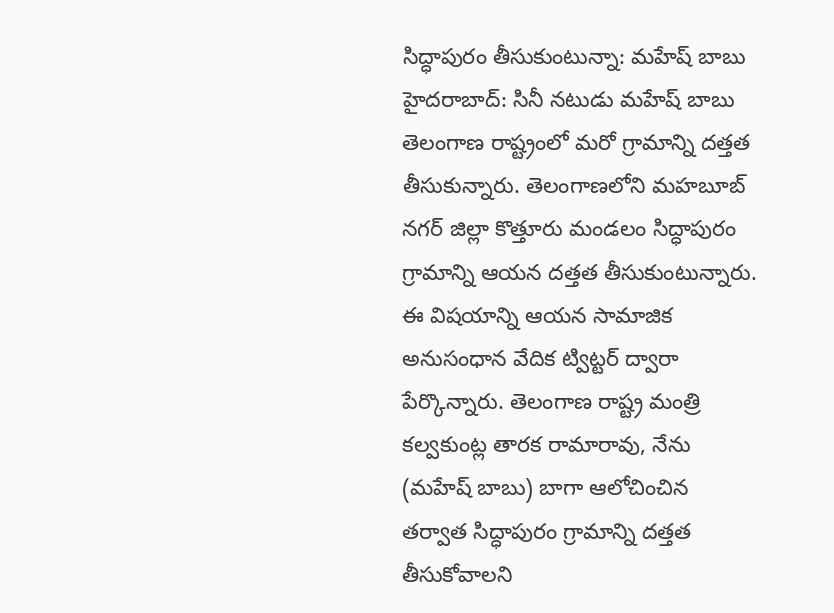సిద్ధాపురం తీసుకుంటున్నా: మహేష్ బాబు
హైదరాబాద్: సినీ నటుడు మహేష్ బాబు తెలంగాణ రాష్ట్రంలో మరో గ్రామాన్ని దత్తత తీసుకున్నారు. తెలంగాణలోని మహబూబ్ నగర్ జిల్లా కొత్తూరు మండలం సిద్ధాపురం గ్రామాన్ని ఆయన దత్తత తీసుకుంటున్నారు.
ఈ విషయాన్ని ఆయన సామాజిక అనుసంధాన వేదిక ట్విట్టర్ ద్వారా పేర్కొన్నారు. తెలంగాణ రాష్ట్ర మంత్రి కల్వకుంట్ల తారక రామారావు, నేను (మహేష్ బాబు) బాగా ఆలోచించిన తర్వాత సిద్ధాపురం గ్రామాన్ని దత్తత తీసుకోవాలని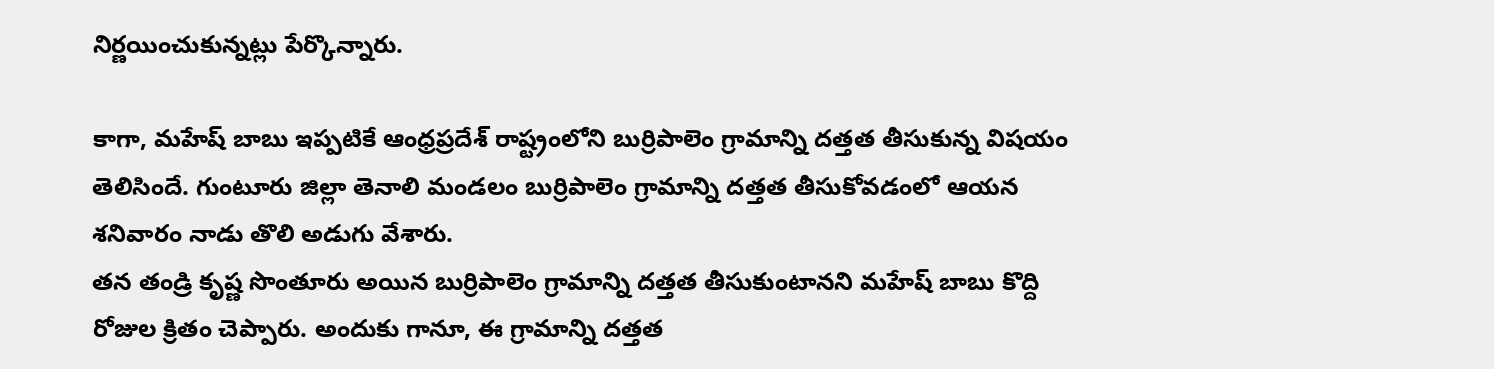నిర్ణయించుకున్నట్లు పేర్కొన్నారు.

కాగా, మహేష్ బాబు ఇప్పటికే ఆంధ్రప్రదేశ్ రాష్ట్రంలోని బుర్రిపాలెం గ్రామాన్ని దత్తత తీసుకున్న విషయం తెలిసిందే. గుంటూరు జిల్లా తెనాలి మండలం బుర్రిపాలెం గ్రామాన్ని దత్తత తీసుకోవడంలో ఆయన శనివారం నాడు తొలి అడుగు వేశారు.
తన తండ్రి కృష్ణ సొంతూరు అయిన బుర్రిపాలెం గ్రామాన్ని దత్తత తీసుకుంటానని మహేష్ బాబు కొద్ది రోజుల క్రితం చెప్పారు. అందుకు గానూ, ఈ గ్రామాన్ని దత్తత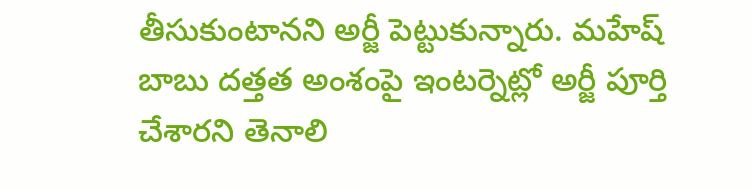తీసుకుంటానని అర్జీ పెట్టుకున్నారు. మహేష్ బాబు దత్తత అంశంపై ఇంటర్నెట్లో అర్జీ పూర్తి చేశారని తెనాలి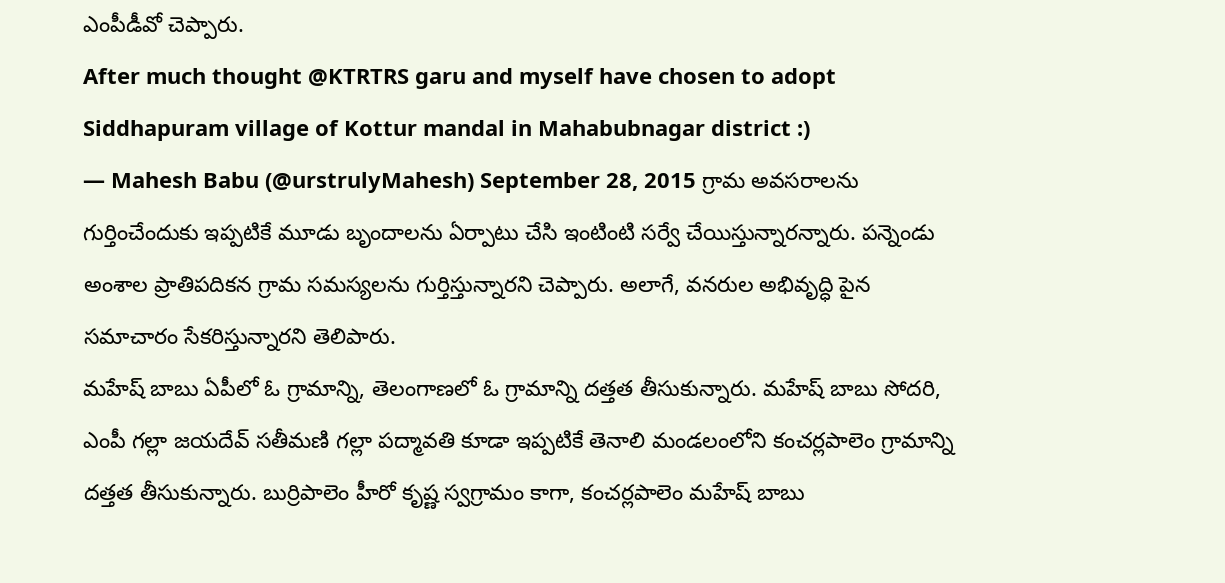ఎంపీడీవో చెప్పారు.
After much thought @KTRTRS garu and myself have chosen to adopt Siddhapuram village of Kottur mandal in Mahabubnagar district :)
— Mahesh Babu (@urstrulyMahesh) September 28, 2015 గ్రామ అవసరాలను గుర్తించేందుకు ఇప్పటికే మూడు బృందాలను ఏర్పాటు చేసి ఇంటింటి సర్వే చేయిస్తున్నారన్నారు. పన్నెండు అంశాల ప్రాతిపదికన గ్రామ సమస్యలను గుర్తిస్తున్నారని చెప్పారు. అలాగే, వనరుల అభివృద్ధి పైన సమాచారం సేకరిస్తున్నారని తెలిపారు.
మహేష్ బాబు ఏపీలో ఓ గ్రామాన్ని, తెలంగాణలో ఓ గ్రామాన్ని దత్తత తీసుకున్నారు. మహేష్ బాబు సోదరి, ఎంపీ గల్లా జయదేవ్ సతీమణి గల్లా పద్మావతి కూడా ఇప్పటికే తెనాలి మండలంలోని కంచర్లపాలెం గ్రామాన్ని దత్తత తీసుకున్నారు. బుర్రిపాలెం హీరో కృష్ణ స్వగ్రామం కాగా, కంచర్లపాలెం మహేష్ బాబు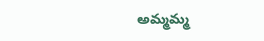అమ్మమ్మ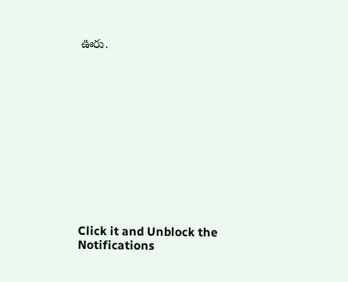ఊరు.












Click it and Unblock the Notifications